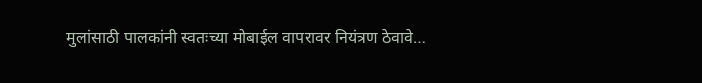मुलांसाठी पालकांनी स्वतःच्या मोबाईल वापरावर नियंत्रण ठेवावे…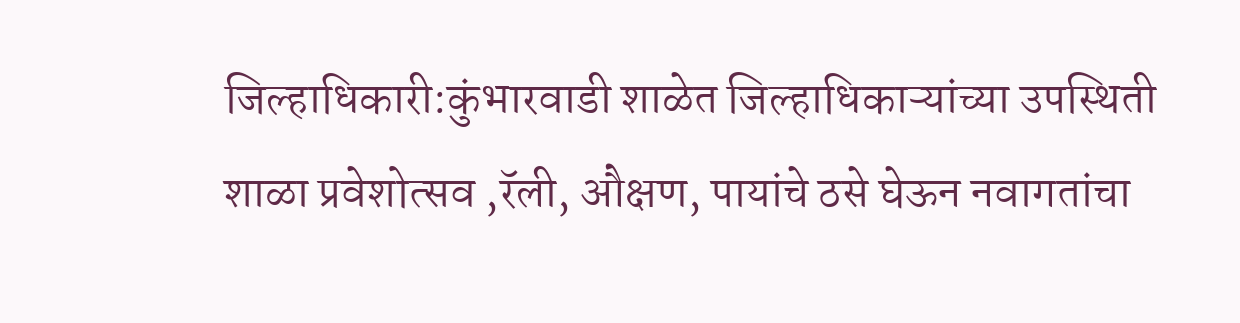जिल्हाधिकारी:कुंभारवाडी शाळेत जिल्हाधिकाऱ्यांच्या उपस्थिती शाळा प्रवेशोत्सव ,रॅली, औक्षण, पायांचे ठसे घेऊन नवागतांचा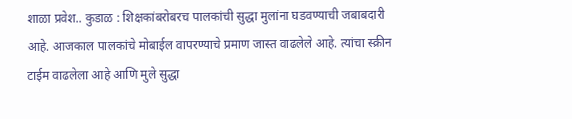शाळा प्रवेश.. कुडाळ : शिक्षकांबरोबरच पालकांची सुद्धा मुलांना घडवण्याची जबाबदारी आहे. आजकाल पालकांचे मोबाईल वापरण्याचे प्रमाण जास्त वाढलेले आहे. त्यांचा स्क्रीन टाईम वाढलेला आहे आणि मुले सुद्धा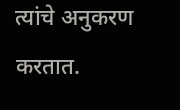त्यांचे अनुकरण करतात.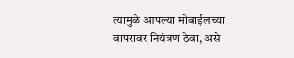त्यामुळे आपल्या मोबाईलच्या वापरावर नियंत्रण ठेवा, असे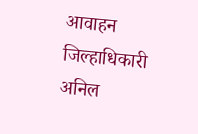आवाहन जिल्हाधिकारी अनिल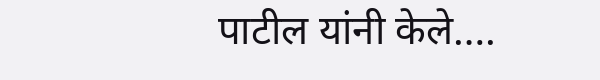पाटील यांनी केले….